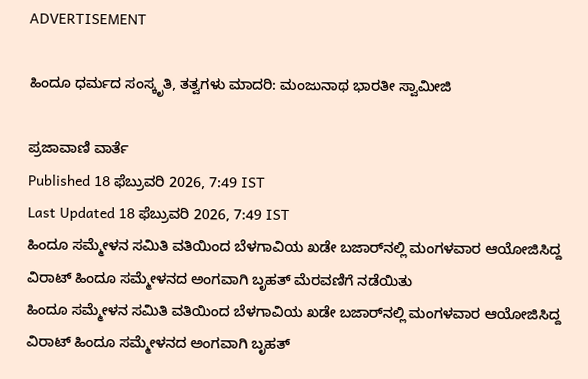ADVERTISEMENT

ಹಿಂದೂ ಧರ್ಮದ ಸಂಸ್ಕೃತಿ, ತತ್ವಗಳು ಮಾದರಿ: ಮಂಜುನಾಥ ಭಾರತೀ ಸ್ವಾಮೀಜಿ

ಪ್ರಜಾವಾಣಿ ವಾರ್ತೆ
Published 18 ಫೆಬ್ರುವರಿ 2026, 7:49 IST
Last Updated 18 ಫೆಬ್ರುವರಿ 2026, 7:49 IST
ಹಿಂದೂ ಸಮ್ಮೇಳನ ಸಮಿತಿ ವತಿಯಿಂದ ಬೆಳಗಾವಿಯ ಖಡೇ ಬಜಾರ್‌ನಲ್ಲಿ ಮಂಗಳವಾರ ಆಯೋಜಿಸಿದ್ದ ವಿರಾಟ್ ಹಿಂದೂ ಸಮ್ಮೇಳನದ ಅಂಗವಾಗಿ ಬೃಹತ್‌ ಮೆರವಣಿಗೆ ನಡೆಯಿತು
ಹಿಂದೂ ಸಮ್ಮೇಳನ ಸಮಿತಿ ವತಿಯಿಂದ ಬೆಳಗಾವಿಯ ಖಡೇ ಬಜಾರ್‌ನಲ್ಲಿ ಮಂಗಳವಾರ ಆಯೋಜಿಸಿದ್ದ ವಿರಾಟ್ ಹಿಂದೂ ಸಮ್ಮೇಳನದ ಅಂಗವಾಗಿ ಬೃಹತ್‌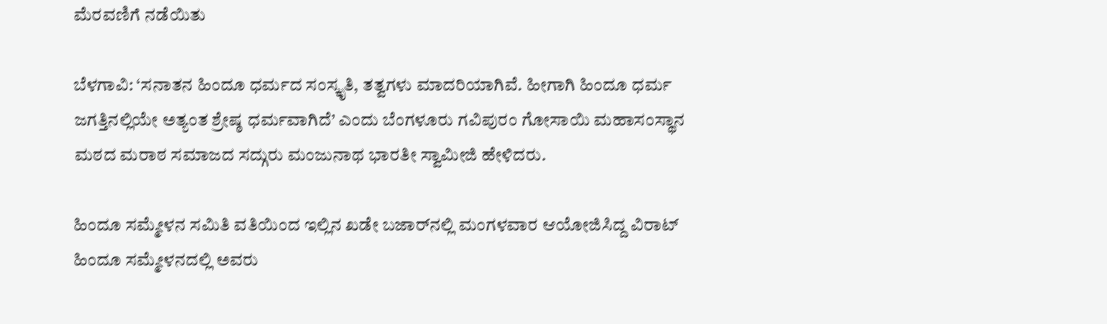ಮೆರವಣಿಗೆ ನಡೆಯಿತು

ಬೆಳಗಾವಿ: ‘ಸನಾತನ ಹಿಂದೂ ಧರ್ಮದ ಸಂಸ್ಕೃತಿ, ತತ್ವಗಳು ಮಾದರಿಯಾಗಿವೆ. ಹೀಗಾಗಿ ಹಿಂದೂ ಧರ್ಮ ಜಗತ್ತಿನಲ್ಲಿಯೇ ಅತ್ಯಂತ ಶ್ರೇಷ್ಠ ಧರ್ಮವಾಗಿದೆ’ ಎಂದು ಬೆಂಗಳೂರು ಗವಿಪುರಂ ಗೋಸಾಯಿ ಮಹಾಸಂಸ್ಥಾನ ಮಠದ ಮರಾಠ ಸಮಾಜದ ಸದ್ಗುರು ಮಂಜುನಾಥ ಭಾರತೀ ಸ್ವಾಮೀಜಿ ಹೇಳಿದರು.

ಹಿಂದೂ ಸಮ್ಮೇಳನ ಸಮಿತಿ ವತಿಯಿಂದ ಇಲ್ಲಿನ ಖಡೇ ಬಜಾರ್‌ನಲ್ಲಿ ಮಂಗಳವಾರ ಆಯೋಜಿಸಿದ್ದ ವಿರಾಟ್ ಹಿಂದೂ ಸಮ್ಮೇಳನದಲ್ಲಿ ಅವರು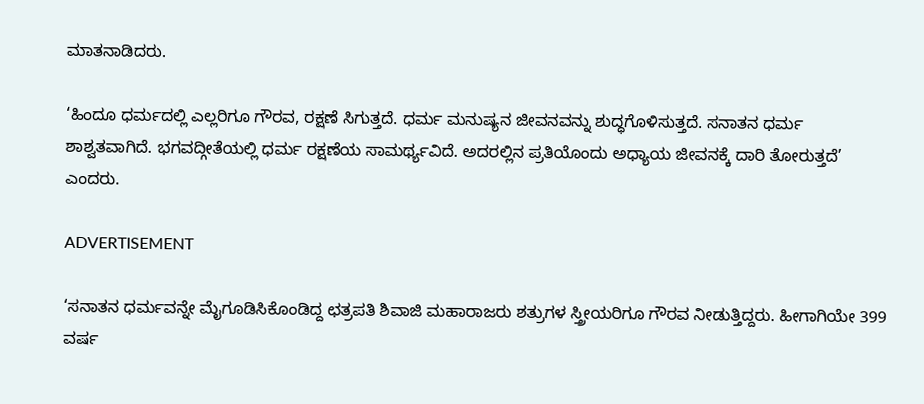ಮಾತನಾಡಿದರು.

‘ಹಿಂದೂ ಧರ್ಮದಲ್ಲಿ ಎಲ್ಲರಿಗೂ ಗೌರವ, ರಕ್ಷಣೆ ಸಿಗುತ್ತದೆ. ಧರ್ಮ ಮನುಷ್ಯನ ಜೀವನವನ್ನು ಶುದ್ಧಗೊಳಿಸುತ್ತದೆ. ಸನಾತನ ಧರ್ಮ ಶಾಶ್ವತವಾಗಿದೆ. ಭಗವದ್ಗೀತೆಯಲ್ಲಿ ಧರ್ಮ ರಕ್ಷಣೆಯ ಸಾಮರ್ಥ್ಯವಿದೆ. ಅದರಲ್ಲಿನ ಪ್ರತಿಯೊಂದು ಅಧ್ಯಾಯ ಜೀವನಕ್ಕೆ ದಾರಿ ತೋರುತ್ತದೆ’ ಎಂದರು.

ADVERTISEMENT

‘ಸನಾತನ ಧರ್ಮವನ್ನೇ ಮೈಗೂಡಿಸಿಕೊಂಡಿದ್ದ ಛತ್ರಪತಿ ಶಿವಾಜಿ ಮಹಾರಾಜರು ಶತ್ರುಗಳ ಸ್ತ್ರೀಯರಿಗೂ ಗೌರವ ನೀಡುತ್ತಿದ್ದರು. ಹೀಗಾಗಿಯೇ 399 ವರ್ಷ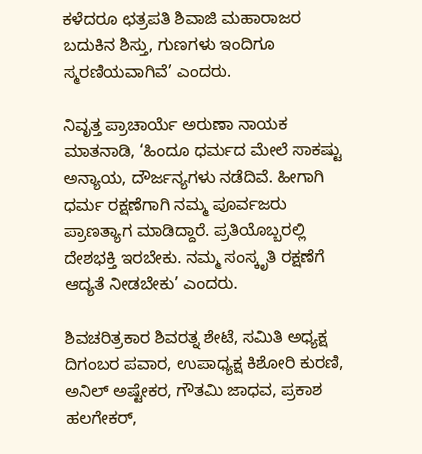ಕಳೆದರೂ ಛತ್ರಪತಿ ಶಿವಾಜಿ ಮಹಾರಾಜರ ಬದುಕಿನ ಶಿಸ್ತು, ಗುಣಗಳು ಇಂದಿಗೂ ಸ್ಮರಣಿಯವಾಗಿವೆ’ ಎಂದರು.

ನಿವೃತ್ತ ಪ್ರಾಚಾರ್ಯೆ ಅರುಣಾ ನಾಯಕ ಮಾತನಾಡಿ, ‘ಹಿಂದೂ ಧರ್ಮದ ಮೇಲೆ ಸಾಕಷ್ಟು ಅನ್ಯಾಯ, ದೌರ್ಜನ್ಯಗಳು ನಡೆದಿವೆ. ಹೀಗಾಗಿ ಧರ್ಮ ರಕ್ಷಣೆಗಾಗಿ ನಮ್ಮ ಪೂರ್ವಜರು ಪ್ರಾಣತ್ಯಾಗ ಮಾಡಿದ್ದಾರೆ. ಪ್ರತಿಯೊಬ್ಬರಲ್ಲಿ ದೇಶಭಕ್ತಿ ಇರಬೇಕು. ನಮ್ಮ ಸಂಸ್ಕೃತಿ ರಕ್ಷಣೆಗೆ ಆದ್ಯತೆ ನೀಡಬೇಕು’ ಎಂದರು.

ಶಿವಚರಿತ್ರಕಾರ ಶಿವರತ್ನ ಶೇಟೆ, ಸಮಿತಿ ಅಧ್ಯಕ್ಷ ದಿಗಂಬರ ಪವಾರ, ಉಪಾಧ್ಯಕ್ಷ ಕಿಶೋರಿ ಕುರಣಿ, ಅನಿಲ್ ಅಷ್ಟೇಕರ, ಗೌತಮಿ ಜಾಧವ, ಪ್ರಕಾಶ ಹಲಗೇಕರ್,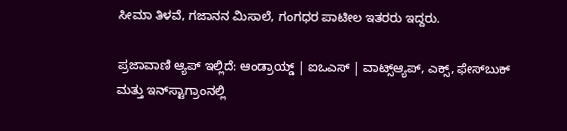ಸೀಮಾ ತಿಳವೆ, ಗಜಾನನ ಮಿಸಾಲೆ, ಗಂಗಧರ ಪಾಟೀಲ ಇತರರು ಇದ್ದರು.

ಪ್ರಜಾವಾಣಿ ಆ್ಯಪ್ ಇಲ್ಲಿದೆ: ಆಂಡ್ರಾಯ್ಡ್ | ಐಒಎಸ್ | ವಾಟ್ಸ್ಆ್ಯಪ್, ಎಕ್ಸ್, ಫೇಸ್‌ಬುಕ್ ಮತ್ತು ಇನ್‌ಸ್ಟಾಗ್ರಾಂನಲ್ಲಿ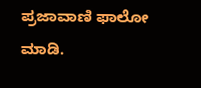ಪ್ರಜಾವಾಣಿ ಫಾಲೋ ಮಾಡಿ.